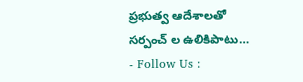ప్రభుత్వ ఆదేశాలతో సర్పంచ్ ల ఉలికిపాటు…
- Follow Us :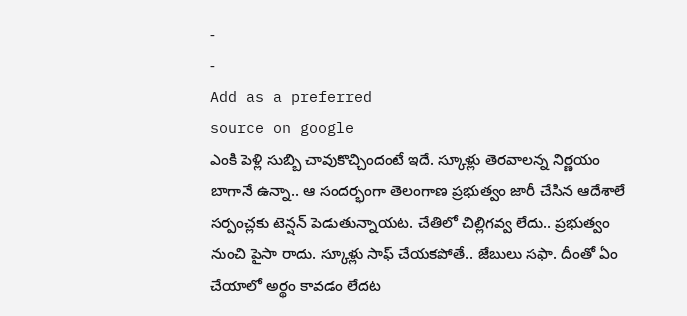-
-
Add as a preferred
source on google
ఎంకి పెళ్లి సుబ్బి చావుకొచ్చిందంటే ఇదే. స్కూళ్లు తెరవాలన్న నిర్ణయం బాగానే ఉన్నా.. ఆ సందర్భంగా తెలంగాణ ప్రభుత్వం జారీ చేసిన ఆదేశాలే సర్పంచ్లకు టెన్షన్ పెడుతున్నాయట. చేతిలో చిల్లిగవ్వ లేదు.. ప్రభుత్వం నుంచి పైసా రాదు. స్కూళ్లు సాఫ్ చేయకపోతే.. జేబులు సఫా. దీంతో ఏం చేయాలో అర్థం కావడం లేదట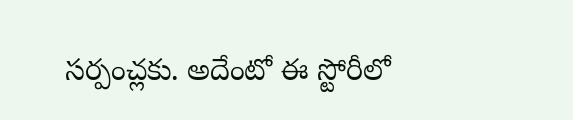సర్పంచ్లకు. అదేంటో ఈ స్టోరీలో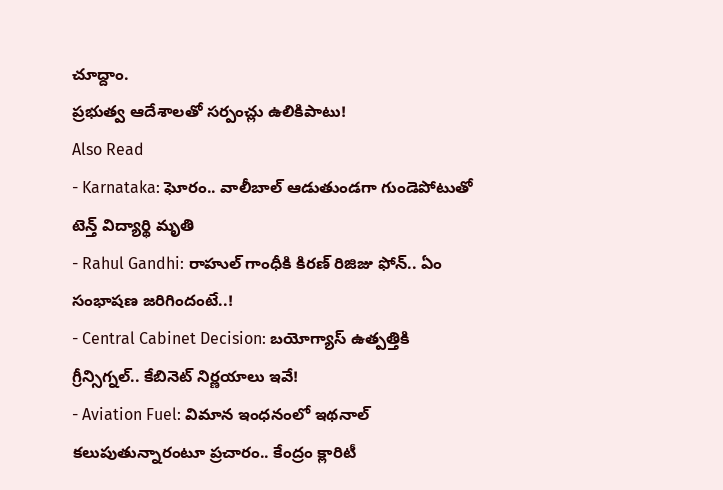చూద్దాం.
ప్రభుత్వ ఆదేశాలతో సర్పంచ్లు ఉలికిపాటు!
Also Read
- Karnataka: ఘోరం.. వాలీబాల్ ఆడుతుండగా గుండెపోటుతో టెన్త్ విద్యార్థి మృతి
- Rahul Gandhi: రాహుల్ గాంధీకి కిరణ్ రిజిజు ఫోన్.. ఏం సంభాషణ జరిగిందంటే..!
- Central Cabinet Decision: బయోగ్యాస్ ఉత్పత్తికి గ్రీన్సిగ్నల్.. కేబినెట్ నిర్ణయాలు ఇవే!
- Aviation Fuel: విమాన ఇంధనంలో ఇథనాల్ కలుపుతున్నారంటూ ప్రచారం.. కేంద్రం క్లారిటీ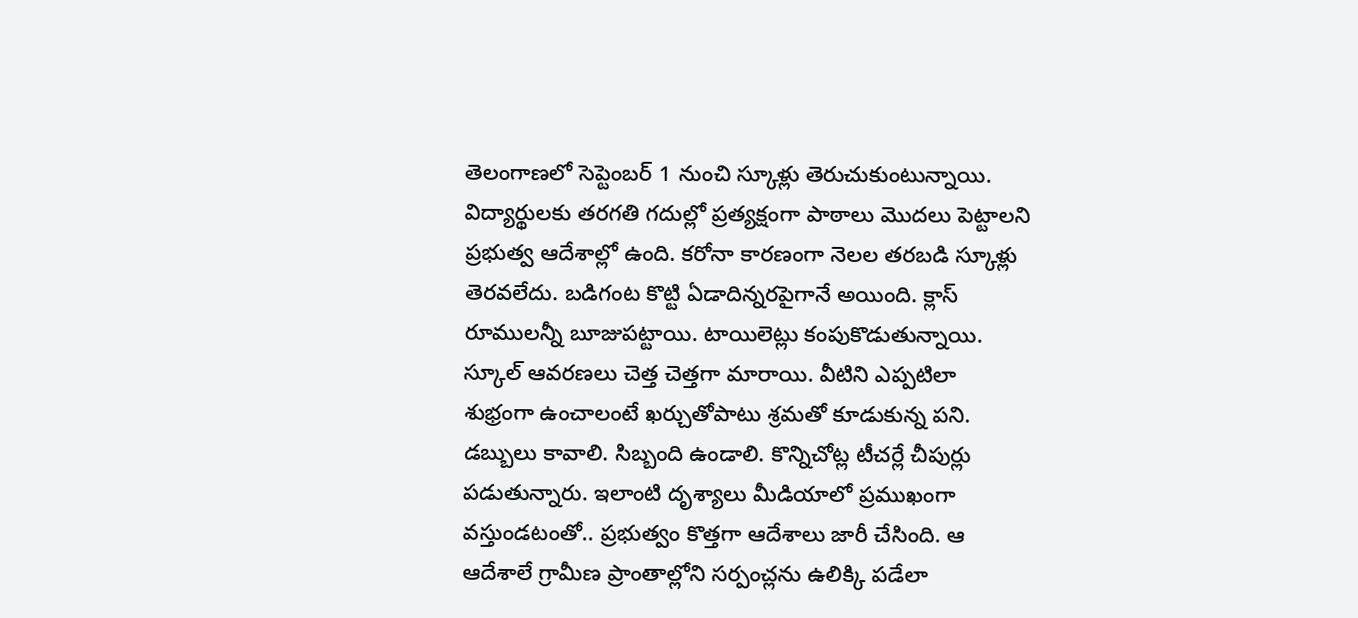తెలంగాణలో సెప్టెంబర్ 1 నుంచి స్కూళ్లు తెరుచుకుంటున్నాయి. విద్యార్థులకు తరగతి గదుల్లో ప్రత్యక్షంగా పాఠాలు మొదలు పెట్టాలని ప్రభుత్వ ఆదేశాల్లో ఉంది. కరోనా కారణంగా నెలల తరబడి స్కూళ్లు తెరవలేదు. బడిగంట కొట్టి ఏడాదిన్నరపైగానే అయింది. క్లాస్ రూములన్నీ బూజుపట్టాయి. టాయిలెట్లు కంపుకొడుతున్నాయి. స్కూల్ ఆవరణలు చెత్త చెత్తగా మారాయి. వీటిని ఎప్పటిలా శుభ్రంగా ఉంచాలంటే ఖర్చుతోపాటు శ్రమతో కూడుకున్న పని. డబ్బులు కావాలి. సిబ్బంది ఉండాలి. కొన్నిచోట్ల టీచర్లే చీపుర్లు పడుతున్నారు. ఇలాంటి దృశ్యాలు మీడియాలో ప్రముఖంగా వస్తుండటంతో.. ప్రభుత్వం కొత్తగా ఆదేశాలు జారీ చేసింది. ఆ ఆదేశాలే గ్రామీణ ప్రాంతాల్లోని సర్పంచ్లను ఉలిక్కి పడేలా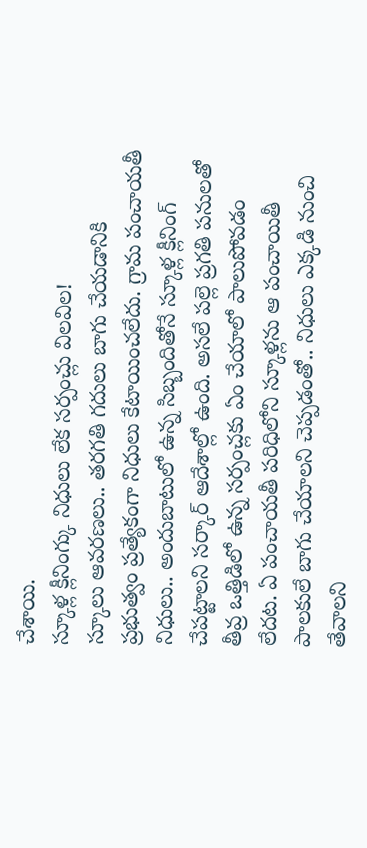చేశాయి.
స్కూళ్ల క్లీనింగ్కు నిధులు లేక సర్పంచ్లు విలవిల!
స్కూలు ఆవరణలు.. తరగతి గదులు బాగు చేయడానికి ప్రభుత్వం ప్రత్యేకంగా నిధులు కేటాయించలేదు. గ్రామ పంచాయతీ నిధులు.. అందుబాటులో ఉన్న సిబ్బందితోనే స్కూళ్ల క్లీనింగ్ చేపట్టాలని సర్కార్ ఆదేశాల్లో ఉంది. అసలే పల్లె ప్రగతి పనులతో తీవ్ర ఒత్తిడిలో ఉన్న సర్పంచ్లకు ఏం చేయాలో పాలుపోవడం లేదట. ఏ పంచాయతీ పరిధిలోని స్కూళ్లను ఆ పంచాయితీ పాలకులే బాగు చేయాలని చెప్పడంతో.. నిధులు ఎక్కడి నుంచి తేవాలని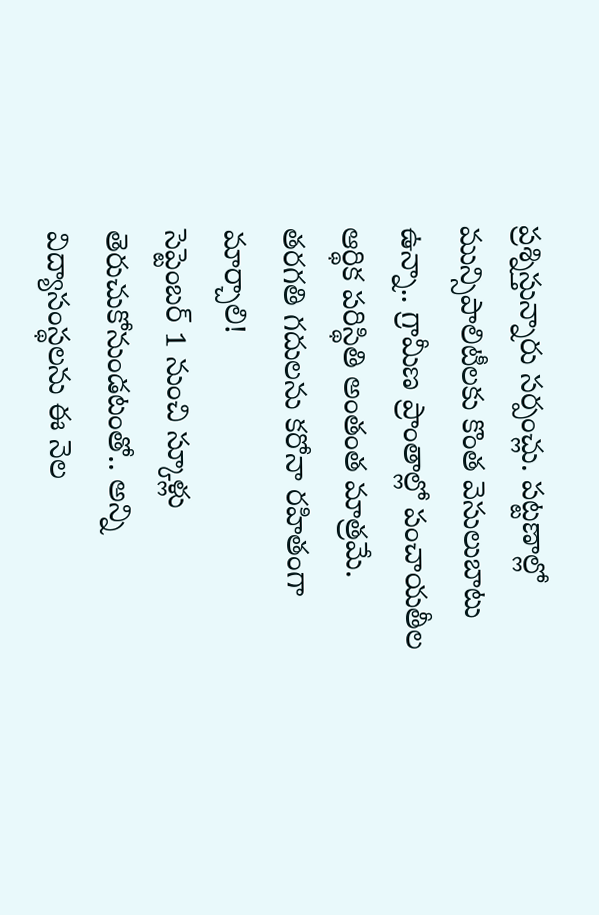ప్రశ్నిస్తున్నారు సర్పంచ్లు. పట్టణాల్లో మున్సిపాలిటీలకు కొంత వెసులుబాటు ఉన్నా.. గ్రామీణ ప్రాంతాల్లో పంచాయతీల ఆర్థిక పరిస్థితి అంతంత మాత్రమే.
తరగతి గదులను కరోనా రహితంగా మార్చాలి!
సెప్టెంబర్ 1 నుంచి స్కూళ్లు తెరుచుకోనుండటంతో.. అన్ని విద్యాసంస్థలను ఈ నెల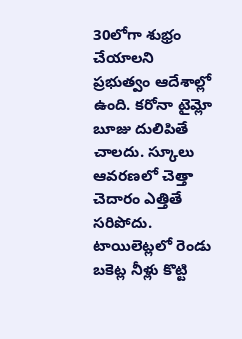30లోగా శుభ్రం చేయాలని ప్రభుత్వం ఆదేశాల్లో ఉంది. కరోనా టైమ్లో బూజు దులిపితే చాలదు. స్కూలు ఆవరణలో చెత్తా చెదారం ఎత్తితే సరిపోదు. టాయిలెట్లలో రెండు బకెట్ల నీళ్లు కొట్టి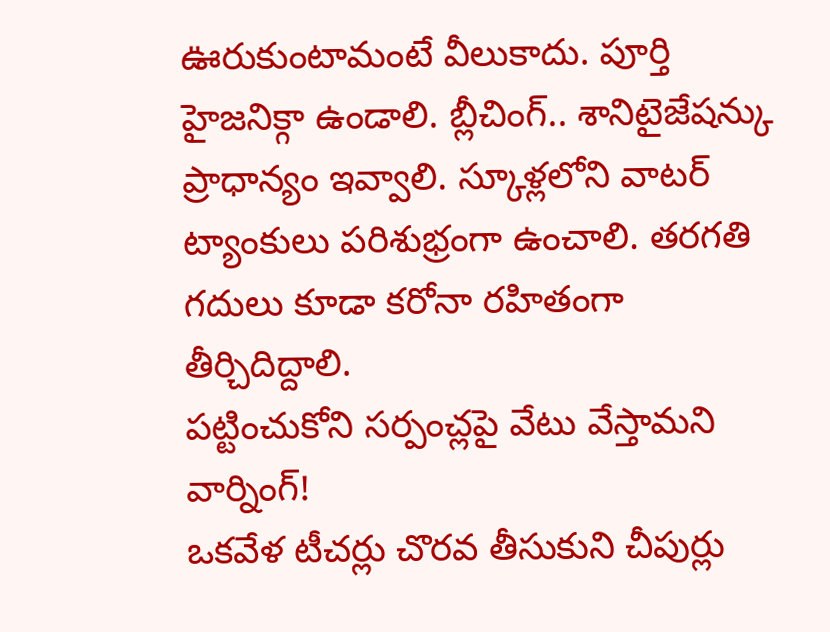ఊరుకుంటామంటే వీలుకాదు. పూర్తి హైజనిక్గా ఉండాలి. బ్లీచింగ్.. శానిటైజేషన్కు ప్రాధాన్యం ఇవ్వాలి. స్కూళ్లలోని వాటర్ ట్యాంకులు పరిశుభ్రంగా ఉంచాలి. తరగతి గదులు కూడా కరోనా రహితంగా తీర్చిదిద్దాలి.
పట్టించుకోని సర్పంచ్లపై వేటు వేస్తామని వార్నింగ్!
ఒకవేళ టీచర్లు చొరవ తీసుకుని చీపుర్లు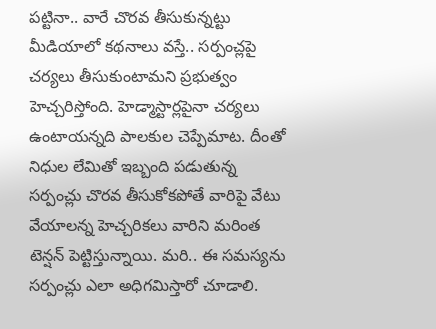పట్టినా.. వారే చొరవ తీసుకున్నట్టు మీడియాలో కథనాలు వస్తే.. సర్పంచ్లపై చర్యలు తీసుకుంటామని ప్రభుత్వం హెచ్చరిస్తోంది. హెడ్మాస్టార్లపైనా చర్యలు ఉంటాయన్నది పాలకుల చెప్పేమాట. దీంతో నిధుల లేమితో ఇబ్బంది పడుతున్న సర్పంచ్లు చొరవ తీసుకోకపోతే వారిపై వేటు వేయాలన్న హెచ్చరికలు వారిని మరింత టెన్షన్ పెట్టిస్తున్నాయి. మరి.. ఈ సమస్యను సర్పంచ్లు ఎలా అధిగమిస్తారో చూడాలి.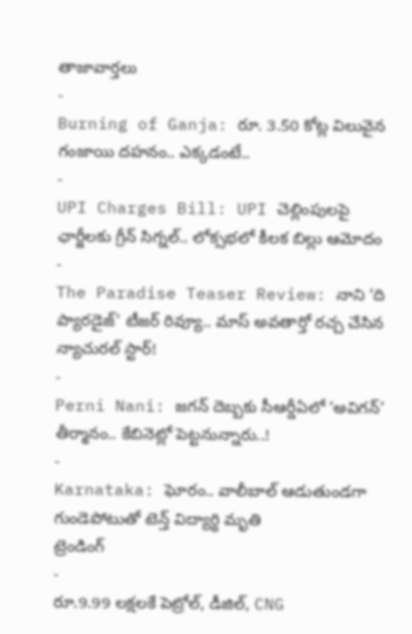తాజావార్తలు
-
Burning of Ganja: రూ. 3.50 కోట్ల విలువైన గంజాయి దహనం.. ఎక్కడంటే..
-
UPI Charges Bill: UPI చెల్లింపులపై ఛార్జీలకు గ్రీన్ సిగ్నల్.. లోక్సభలో కీలక బిల్లు ఆమోదం
-
The Paradise Teaser Review: నాని ‘ది ప్యారడైజ్’ టీజర్ రివ్యూ.. మాస్ అవతార్తో రచ్చ చేసిన న్యాచురల్ స్టార్!
-
Perni Nani: జగన్ దెబ్బకు సీఆర్డీఏలో ‘అవిగన్’ తీర్మానం.. కేబినెట్లో పెట్టనున్నారు..!
-
Karnataka: ఘోరం.. వాలీబాల్ ఆడుతుండగా గుండెపోటుతో టెన్త్ విద్యార్థి మృతి
ట్రెండింగ్
-
రూ.9.99 లక్షలకే పెట్రోల్, డీజిల్, CNG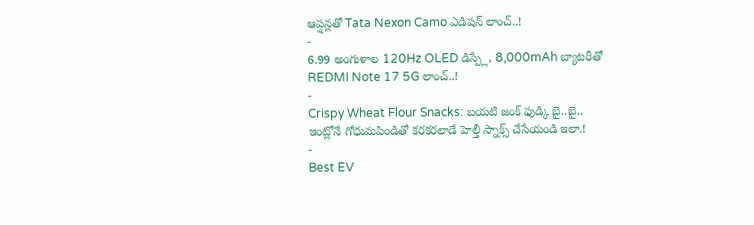ఆప్షన్లతో Tata Nexon Camo ఎడిషన్ లాంచ్..!
-
6.99 అంగుళాల 120Hz OLED డిస్ప్లే, 8,000mAh బ్యాటరీతో REDMI Note 17 5G లాంచ్..!
-
Crispy Wheat Flour Snacks: బయటి జంక్ ఫుడ్కి బై..బై.. ఇంట్లోనే గోధుమపిండితో కరకరలాడే హెల్తీ స్నాక్స్ చేసేయండి ఇలా.!
-
Best EV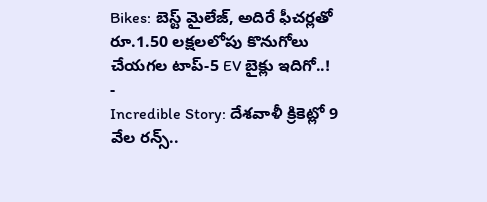Bikes: బెస్ట్ మైలేజ్, అదిరే ఫీచర్లతో రూ.1.50 లక్షలలోపు కొనుగోలు చేయగల టాప్-5 EV బైక్లు ఇదిగో..!
-
Incredible Story: దేశవాళీ క్రికెట్లో 9 వేల రన్స్..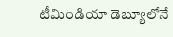టీమిండియా డెబ్యూలోనే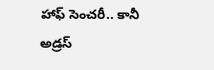హాఫ్ సెంచరీ.. కానీ అడ్రస్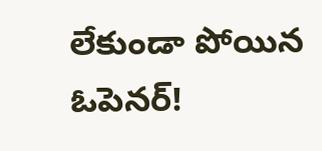లేకుండా పోయిన ఓపెనర్!